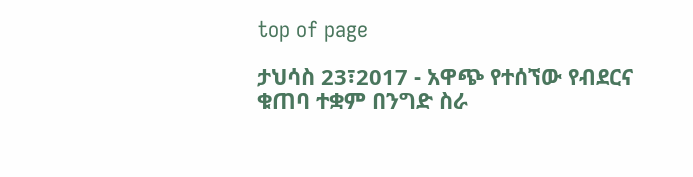top of page

ታህሳስ 23፣2017 - አዋጭ የተሰኘው የብደርና ቁጠባ ተቋም በንግድ ስራ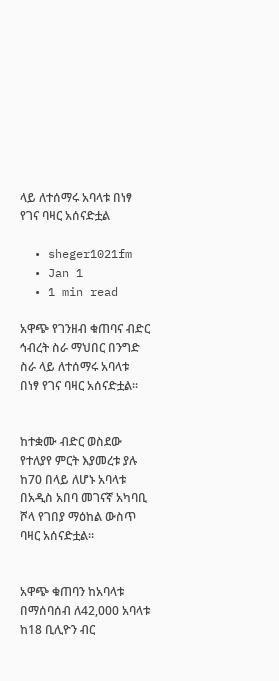ላይ ለተሰማሩ አባላቱ በነፃ የገና ባዛር አሰናድቷል

  • sheger1021fm
  • Jan 1
  • 1 min read

አዋጭ የገንዘብ ቁጠባና ብድር ኅብረት ስራ ማህበር በንግድ ስራ ላይ ለተሰማሩ አባላቱ በነፃ የገና ባዛር አሰናድቷል፡፡


ከተቋሙ ብድር ወስደው የተለያየ ምርት እያመረቱ ያሉ ከ70 በላይ ለሆኑ አባላቱ በአዲስ አበባ መገናኛ አካባቢ ሾላ የገበያ ማዕከል ውስጥ ባዛር አሰናድቷል፡፡


አዋጭ ቁጠባን ከአባላቱ በማሰባሰብ ለ42,000 አባላቱ ከ18 ቢሊዮን ብር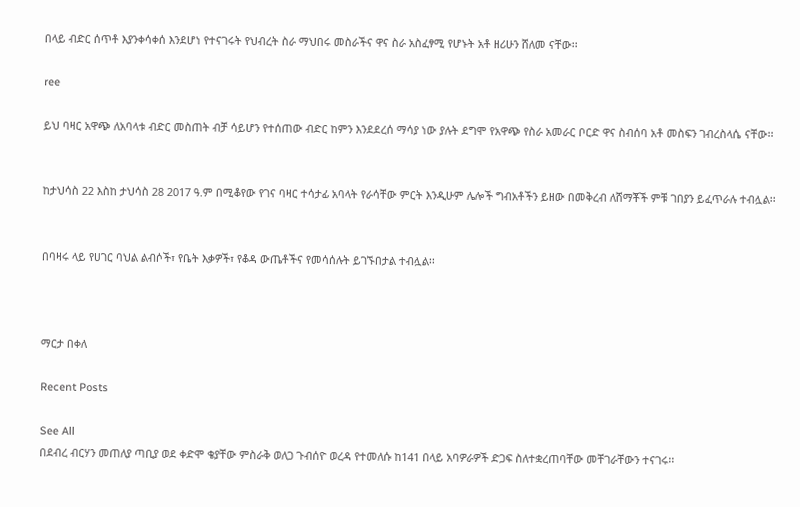በላይ ብድር ሰጥቶ እያንቀሳቀሰ እንደሆነ የተናገሩት የህብረት ስራ ማህበሩ መስራችና ዋና ስራ አስፈፃሚ የሆኑት አቶ ዘሪሁን ሸለመ ናቸው፡፡

ree

ይህ ባዛር አዋጭ ለአባላቱ ብድር መስጠት ብቻ ሳይሆን የተሰጠው ብድር ከምን እንደደረሰ ማሳያ ነው ያሉት ደግሞ የአዋጭ የስራ አመራር ቦርድ ዋና ስብሰባ አቶ መስፍን ገብረስላሴ ናቸው፡፡


ከታህሳስ 22 እስከ ታህሳስ 28 2017 ዓ.ም በሚቆየው የገና ባዛር ተሳታፊ አባላት የራሳቸው ምርት እንዲሁም ሌሎች ግብአቶችን ይዘው በመቅረብ ለሸማቾች ምቹ ገበያን ይፈጥራሉ ተብሏል፡፡


በባዛሩ ላይ የሀገር ባህል ልብሶች፣ የቤት እቃዎች፣ የቆዳ ውጤቶችና የመሳሰሉት ይገኙበታል ተብሏል፡፡



ማርታ በቀለ

Recent Posts

See All
በደብረ ብርሃን መጠለያ ጣቢያ ወደ ቀድሞ ቄያቸው ምስራቅ ወለጋ ጉብሰዮ ወረዳ የተመለሱ ከ141 በላይ አባዎራዎች ድጋፍ ስለተቋረጠባቸው መቸገራቸውን ተናገሩ፡፡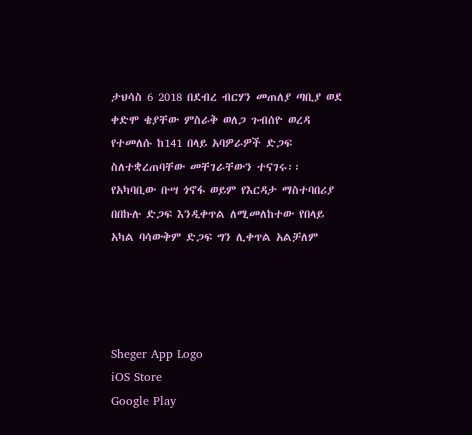ታህሳስ 6 2018 በደብረ ብርሃን መጠለያ ጣቢያ ወደ ቀድሞ ቄያቸው ምስራቅ ወለጋ ጉብሰዮ ወረዳ የተመለሱ ከ141 በላይ አባዎራዎች ድጋፍ ስለተቋረጠባቸው መቸገራቸውን ተናገሩ፡፡ የአካባቢው ቡሣ ጎኖፋ ወይም የእርዳታ ማስተባበሪያ በበኩሉ ድጋፍ እንዲቀጥል ለሚመለከተው የበላይ አካል ባሳውቅም ድጋፍ ግን ሊቀጥል አልቻለም




Sheger App Logo
iOS Store
Google Play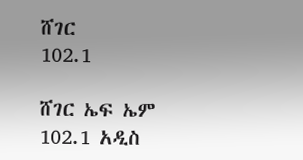ሸገር
102.1

ሸገር ኤፍ ኤም 102.1 አዲስ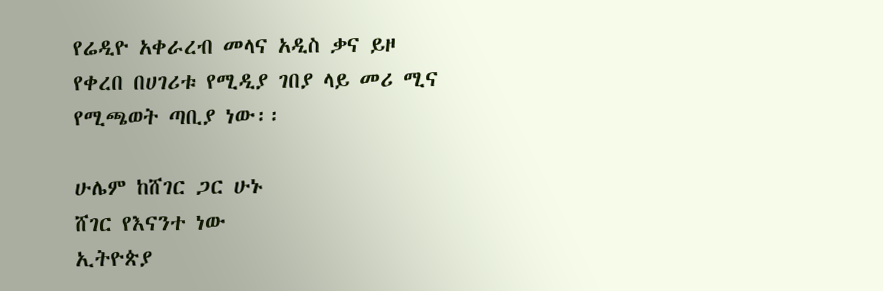የሬዲዮ አቀራረብ መላና አዲስ ቃና ይዞ የቀረበ በሀገሪቱ የሚዲያ ገበያ ላይ መሪ ሚና የሚጫወት ጣቢያ ነው፡፡

ሁሌም ከሸገር ጋር ሁኑ
ሸገር የእናንተ ነው
ኢትዮጵያ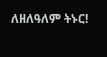ለዘለዓለም ትኑር!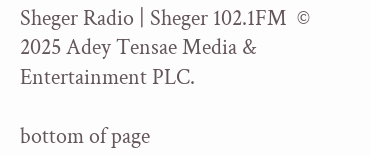Sheger Radio | Sheger 102.1FM  © 2025 Adey Tensae Media & Entertainment PLC.

bottom of page